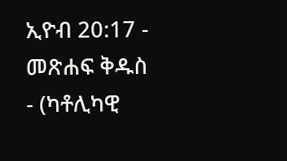ኢዮብ 20:17 - መጽሐፍ ቅዱስ - (ካቶሊካዊ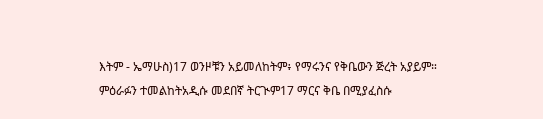እትም - ኤማሁስ)17 ወንዞቹን አይመለከትም፥ የማሩንና የቅቤውን ጅረት አያይም። ምዕራፉን ተመልከትአዲሱ መደበኛ ትርጒም17 ማርና ቅቤ በሚያፈስሱ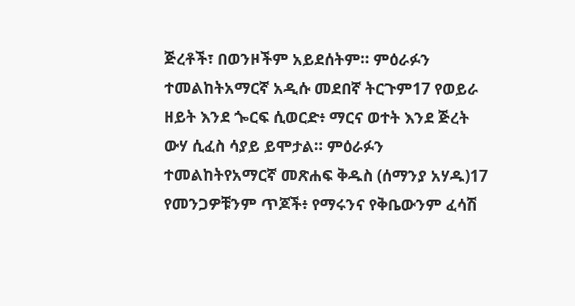ጅረቶች፣ በወንዞችም አይደሰትም። ምዕራፉን ተመልከትአማርኛ አዲሱ መደበኛ ትርጉም17 የወይራ ዘይት እንደ ጐርፍ ሲወርድ፥ ማርና ወተት እንደ ጅረት ውሃ ሲፈስ ሳያይ ይሞታል። ምዕራፉን ተመልከትየአማርኛ መጽሐፍ ቅዱስ (ሰማንያ አሃዱ)17 የመንጋዎቹንም ጥጆች፥ የማሩንና የቅቤውንም ፈሳሽ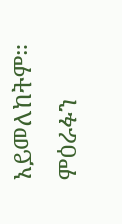አይመለከትም። ምዕራፉን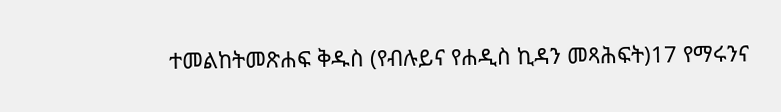ተመልከትመጽሐፍ ቅዱስ (የብሉይና የሐዲስ ኪዳን መጻሕፍት)17 የማሩንና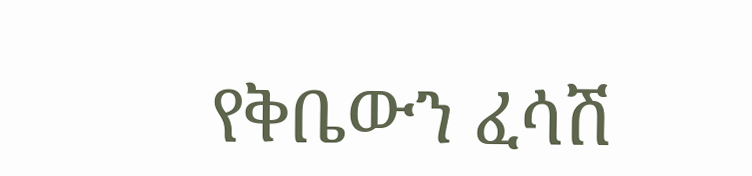የቅቤውን ፈሳሽ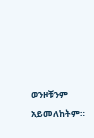ወንዞቹንም አይመለከትም።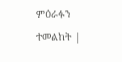ምዕራፉን ተመልከት |